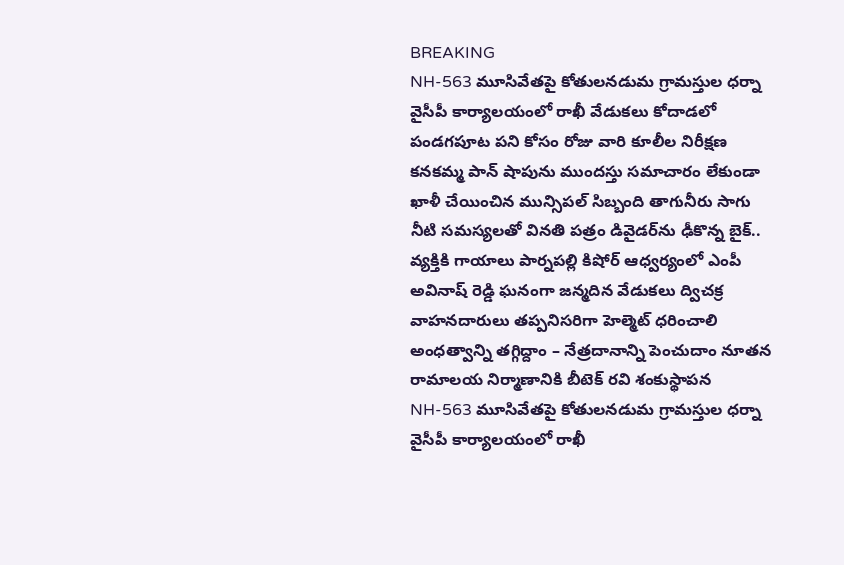BREAKING
NH-563 మూసివేతపై కోతులనడుమ గ్రామస్తుల ధర్నా వైసీపీ కార్యాలయంలో రాఖీ వేడుకలు కోదాడలో పండగపూట పని కోసం రోజు వారి కూలీల నిరీక్షణ కనకమ్మ పాన్ షాపును ముందస్తు సమాచారం లేకుండా ఖాళీ చేయించిన మున్సిపల్ సిబ్బంది తాగునీరు సాగు నీటి సమస్యలతో వినతి పత్రం డివైడర్‌ను ఢీకొన్న బైక్.. వ్యక్తికి గాయాలు పార్నపల్లి కిషోర్ ఆధ్వర్యంలో ఎంపీ అవినాష్ రెడ్డి ఘనంగా జన్మదిన వేడుకలు ద్విచక్ర వాహనదారులు తప్పనిసరిగా హెల్మెట్ ధరించాలి అంధత్వాన్ని తగ్గిద్దాం – నేత్రదానాన్ని పెంచుదాం నూతన రామాలయ నిర్మాణానికి బీటెక్ రవి శంకుస్థాపన NH-563 మూసివేతపై కోతులనడుమ గ్రామస్తుల ధర్నా వైసీపీ కార్యాలయంలో రాఖీ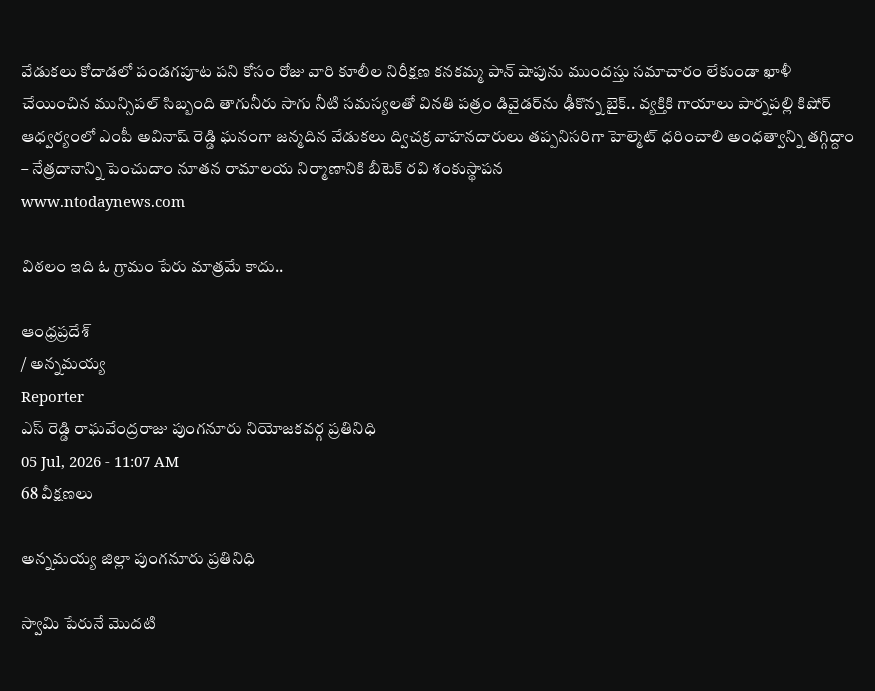వేడుకలు కోదాడలో పండగపూట పని కోసం రోజు వారి కూలీల నిరీక్షణ కనకమ్మ పాన్ షాపును ముందస్తు సమాచారం లేకుండా ఖాళీ చేయించిన మున్సిపల్ సిబ్బంది తాగునీరు సాగు నీటి సమస్యలతో వినతి పత్రం డివైడర్‌ను ఢీకొన్న బైక్.. వ్యక్తికి గాయాలు పార్నపల్లి కిషోర్ ఆధ్వర్యంలో ఎంపీ అవినాష్ రెడ్డి ఘనంగా జన్మదిన వేడుకలు ద్విచక్ర వాహనదారులు తప్పనిసరిగా హెల్మెట్ ధరించాలి అంధత్వాన్ని తగ్గిద్దాం – నేత్రదానాన్ని పెంచుదాం నూతన రామాలయ నిర్మాణానికి బీటెక్ రవి శంకుస్థాపన
www.ntodaynews.com

విఠలం ఇది ఓ గ్రామం పేరు మాత్రమే కాదు..

ఆంధ్రప్రదేశ్
/ అన్నమయ్య
Reporter
ఎస్ రెడ్డి రాఘవేంద్రరాజు పుంగనూరు నియోజకవర్గ ప్రతినిధి
05 Jul, 2026 - 11:07 AM
68 వీక్షణలు

అన్నమయ్య జిల్లా పుంగనూరు ప్రతినిధి

స్వామి పేరునే మొదటి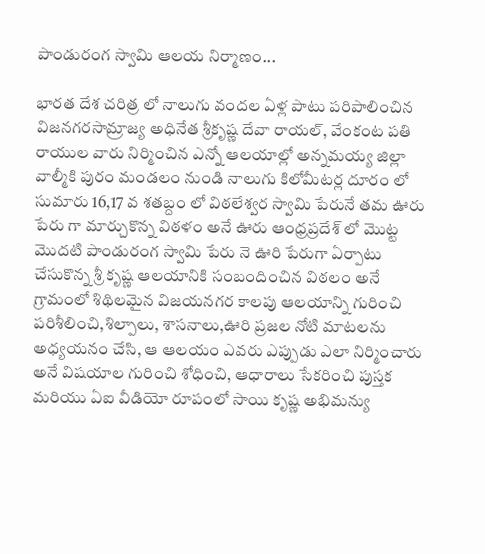పాండురంగ స్వామి ఆలయ నిర్మాణం...

భారత దేశ చరిత్ర లో నాలుగు వందల ఏళ్ల పాటు పరిపాలించిన విజనగరసామ్రాజ్య అధినేత శ్రీకృష్ణ దేవా రాయల్, వేంకంట పతి రాయుల వారు నిర్మించిన ఎన్నో ఆలయాల్లో అన్నమయ్య జిల్లా వాల్మీకి పురం మండలం నుండి నాలుగు కిలోమీటర్ల దూరం లో సుమారు 16,17 వ శతబ్దం లో విఠలేశ్వర స్వామి పేరునే తమ ఊరు పేరు గా మార్చుకొన్న విఠళం అనే ఊరు ఆంధ్రప్రదేశ్ లో మొట్ట మొదటి పాండురంగ స్వామి పేరు నె ఊరి పేరుగా ఏర్పాటు చేసుకొన్న శ్రీ కృష్ణ ఆలయానికి సంబందించిన విఠలం అనే గ్రామంలో శిథిలమైన విజయనగర కాలపు ఆలయాన్ని గురించి పరిశీలించి,శిల్పాలు, శాసనాలు,ఊరి ప్రజల నోటి మాటలను అధ్యయనం చేసి, ఆ ఆలయం ఎవరు ఎప్పుడు ఎలా నిర్మించారు అనే విషయాల గురించి శోధించి, ఆధారాలు సేకరించి పుస్తక మరియు ఏఐ వీడియో రూపంలో సాయి కృష్ణ అభిమన్యు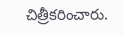చిత్రీకరించారు.